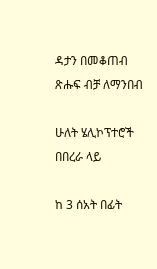ዳታን በመቆጠብ ጽሑፍ ብቻ ለማንበብ

ሁለት ሄሊኮፕተሮች በበረራ ላይ

ከ 3 ሰአት በፊት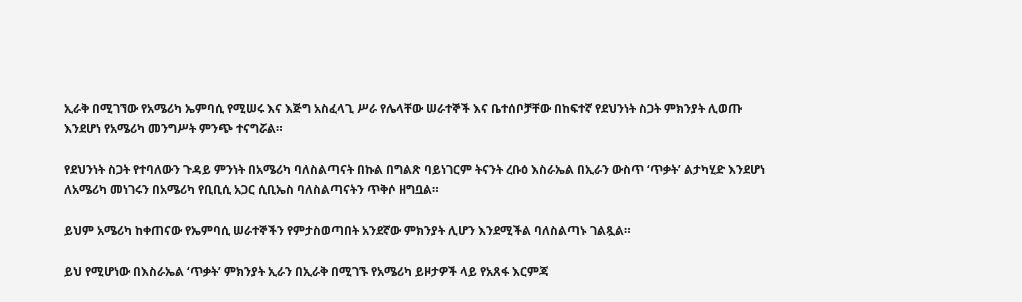ኢራቅ በሚገኘው የአሜሪካ ኤምባሲ የሚሠሩ እና እጅግ አስፈላጊ ሥራ የሌላቸው ሠራተኞች እና ቤተሰቦቻቸው በከፍተኛ የደህንነት ስጋት ምክንያት ሊወጡ እንደሆነ የአሜሪካ መንግሥት ምንጭ ተናግሯል።

የደህንነት ስጋት የተባለውን ጉዳይ ምንነት በአሜሪካ ባለስልጣናት በኩል በግልጽ ባይነገርም ትናንት ረቡዕ እስራኤል በኢራን ውስጥ ‘ጥቃት’ ልታካሂድ እንደሆነ ለአሜሪካ መነገሩን በአሜሪካ የቢቢሲ አጋር ሲቢኤስ ባለስልጣናትን ጥቅሶ ዘግቧል።

ይህም አሜሪካ ከቀጠናው የኤምባሲ ሠራተኞችን የምታስወጣበት አንደኛው ምክንያት ሊሆን እንደሚችል ባለስልጣኑ ገልጿል።

ይህ የሚሆነው በእስራኤል ‘ጥቃት’ ምክንያት ኢራን በኢራቅ በሚገኙ የአሜሪካ ይዞታዎች ላይ የአጸፋ እርምጃ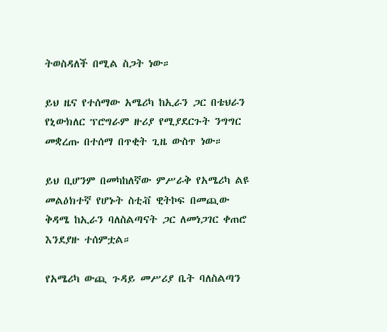ትወስዳለች በሚል ስጋት ነው።

ይህ ዜና የተሰማው አሜሪካ ከኢራን ጋር በቴህራን የኒውክለር ፕሮግራም ዙሪያ የሚያደርጉት ንግግር መቋረጡ በተሰማ በጥቂት ጊዜ ውስጥ ነው።

ይህ ቢሆንም በመካከለኛው ምሥራቅ የአሜሪካ ልዩ መልዕክተኛ የሆኑት ስቲቭ ዊትኮፍ በመጪው ቅዳሜ ከኢራን ባለስልጣናት ጋር ለመነጋገር ቀጠሮ እንደያዙ ተሰምቷል።

የአሜሪካ ውጪ ጉዳይ መሥሪያ ቤት ባለስልጣን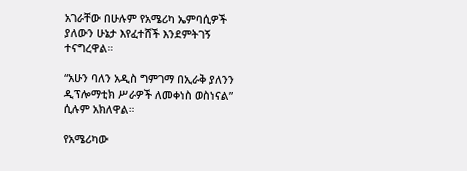አገራቸው በሁሉም የአሜሪካ ኤምባሲዎች ያለውን ሁኔታ እየፈተሸች እንደምትገኝ ተናግረዋል።

“አሁን ባለን አዲስ ግምገማ በኢራቅ ያለንን ዲፕሎማቲክ ሥራዎች ለመቀነስ ወስነናል” ሲሉም አክለዋል።

የአሜሪካው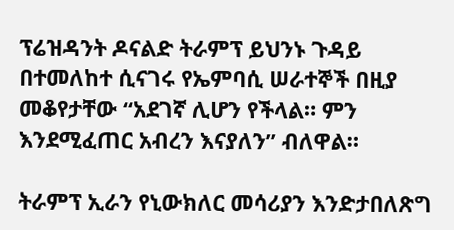ፕሬዝዳንት ዶናልድ ትራምፕ ይህንኑ ጉዳይ በተመለከተ ሲናገሩ የኤምባሲ ሠራተኞች በዚያ መቆየታቸው “አደገኛ ሊሆን የችላል። ምን እንደሚፈጠር አብረን እናያለን” ብለዋል።

ትራምፕ ኢራን የኒውክለር መሳሪያን እንድታበለጽግ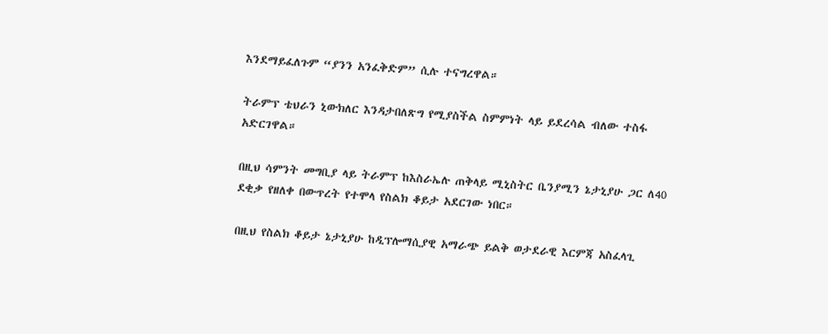እንደማይፈለጉም “ያንን አንፈቅድም” ሲሉ ተናግረዋል።

ትራምፕ ቴህራን ኒውክለር እንዳታበለጽግ የሚያስችል ስምምነት ላይ ይደረሳል ብለው ተስፋ አድርገዋል።

በዚህ ሳምንት መግቢያ ላይ ትራምፕ ከእስራኤሉ ጠቅላይ ሚኒስትር ቤንያሚን ኔታኒያሁ ጋር ለ40 ደቂቃ የዘለቀ በውጥረት የተሞላ የስልክ ቆይታ አደርገው ነበር።

በዚህ የስልክ ቆይታ ኔታኒያሁ ከዲፕሎማሲያዊ አማራጭ ይልቅ ወታደራዊ እርምጃ አስፈላጊ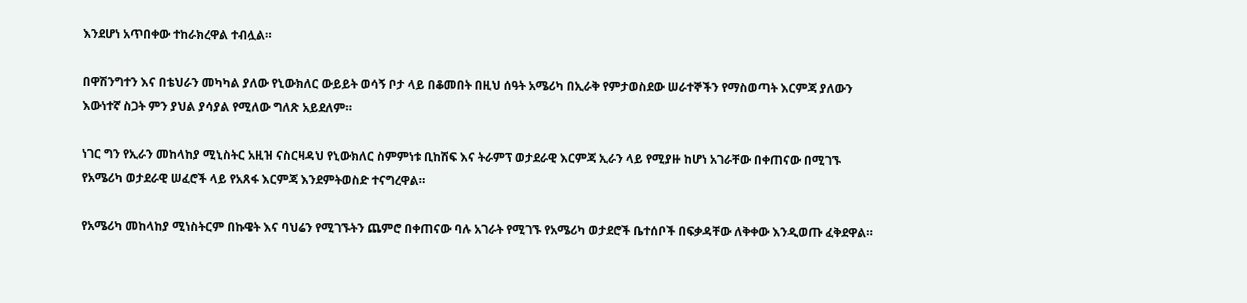እንደሆነ አጥበቀው ተከራክረዋል ተብሏል።

በዋሽንግተን እና በቴህራን መካካል ያለው የኒውክለር ውይይት ወሳኝ ቦታ ላይ በቆመበት በዚህ ሰዓት አሜሪካ በኢራቅ የምታወስደው ሠራተኞችን የማስወጣት እርምጃ ያለውን እውነተኛ ስጋት ምን ያህል ያሳያል የሚለው ግለጽ አይደለም።

ነገር ግን የኢራን መከላከያ ሚኒስትር አዚዝ ናስርዛዳህ የኒውክለር ስምምነቱ ቢከሽፍ እና ትራምፕ ወታደራዊ እርምጃ ኢራን ላይ የሚያዙ ከሆነ አገራቸው በቀጠናው በሚገኙ የአሜሪካ ወታደራዊ ሠፈሮች ላይ የአጸፋ እርምጃ እንደምትወስድ ተናግረዋል።

የአሜሪካ መከላከያ ሚነስትርም በኩዌት እና ባህሬን የሚገኙትን ጨምሮ በቀጠናው ባሉ አገራት የሚገኙ የአሜሪካ ወታደሮች ቤተሰቦች በፍቃዳቸው ለቅቀው እንዲወጡ ፈቅደዋል።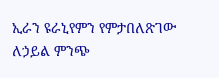ኢራን ዩራኒየምን የምታበለጽገው ለኃይል ምንጭ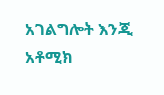አገልግሎት እንጂ አቶሚክ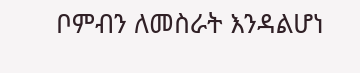ቦምብን ለመስራት እንዳልሆነ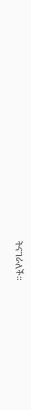ትናገራለች።